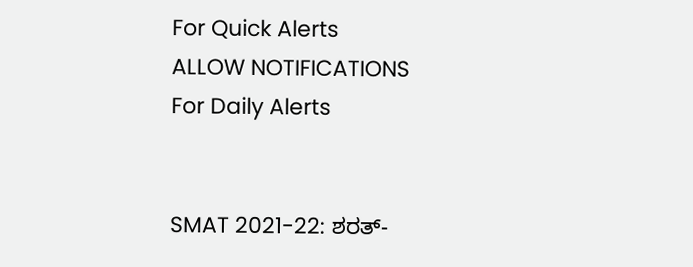For Quick Alerts
ALLOW NOTIFICATIONS
For Daily Alerts


SMAT 2021-22: ಶರತ್-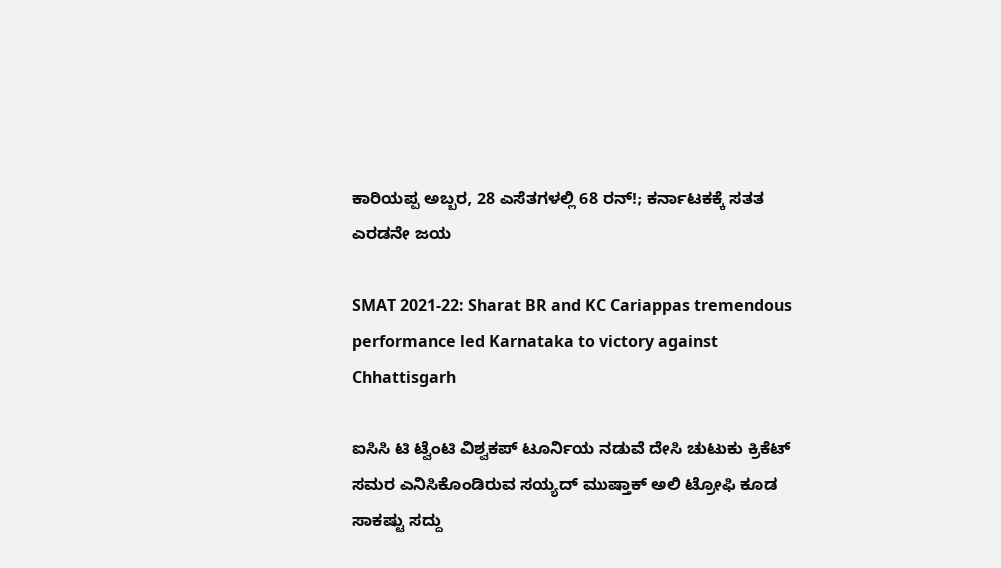ಕಾರಿಯಪ್ಪ ಅಬ್ಬರ, 28 ಎಸೆತಗಳಲ್ಲಿ 68 ರನ್!; ಕರ್ನಾಟಕಕ್ಕೆ ಸತತ ಎರಡನೇ ಜಯ

SMAT 2021-22: Sharat BR and KC Cariappas tremendous performance led Karnataka to victory against Chhattisgarh

ಐಸಿಸಿ ಟಿ ಟ್ವೆಂಟಿ ವಿಶ್ವಕಪ್ ಟೂರ್ನಿಯ ನಡುವೆ ದೇಸಿ ಚುಟುಕು ಕ್ರಿಕೆಟ್ ಸಮರ ಎನಿಸಿಕೊಂಡಿರುವ ಸಯ್ಯದ್ ಮುಷ್ತಾಕ್ ಅಲಿ ಟ್ರೋಫಿ ಕೂಡ ಸಾಕಷ್ಟು ಸದ್ದು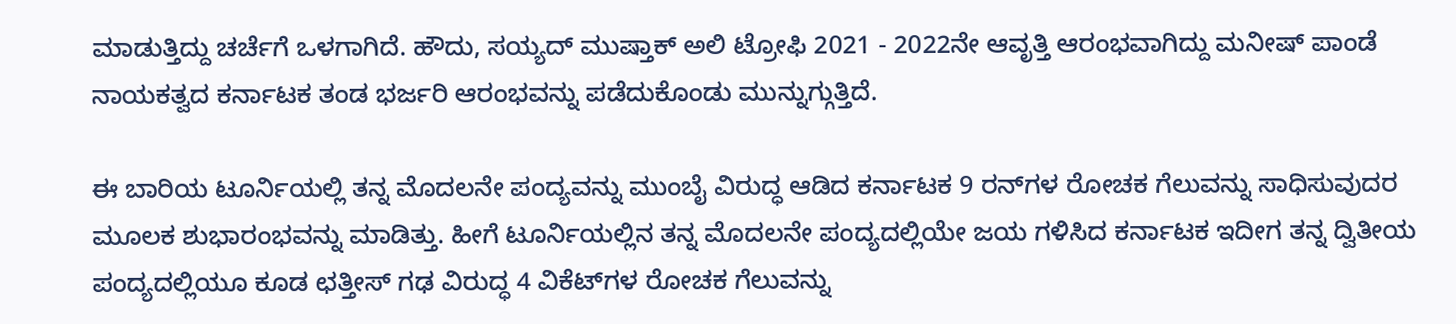ಮಾಡುತ್ತಿದ್ದು ಚರ್ಚೆಗೆ ಒಳಗಾಗಿದೆ. ಹೌದು, ಸಯ್ಯದ್ ಮುಷ್ತಾಕ್ ಅಲಿ ಟ್ರೋಫಿ 2021 - 2022ನೇ ಆವೃತ್ತಿ ಆರಂಭವಾಗಿದ್ದು ಮನೀಷ್ ಪಾಂಡೆ ನಾಯಕತ್ವದ ಕರ್ನಾಟಕ ತಂಡ ಭರ್ಜರಿ ಆರಂಭವನ್ನು ಪಡೆದುಕೊಂಡು ಮುನ್ನುಗ್ಗುತ್ತಿದೆ.

ಈ ಬಾರಿಯ ಟೂರ್ನಿಯಲ್ಲಿ ತನ್ನ ಮೊದಲನೇ ಪಂದ್ಯವನ್ನು ಮುಂಬೈ ವಿರುದ್ಧ ಆಡಿದ ಕರ್ನಾಟಕ 9 ರನ್‌ಗಳ ರೋಚಕ ಗೆಲುವನ್ನು ಸಾಧಿಸುವುದರ ಮೂಲಕ ಶುಭಾರಂಭವನ್ನು ಮಾಡಿತ್ತು. ಹೀಗೆ ಟೂರ್ನಿಯಲ್ಲಿನ ತನ್ನ ಮೊದಲನೇ ಪಂದ್ಯದಲ್ಲಿಯೇ ಜಯ ಗಳಿಸಿದ ಕರ್ನಾಟಕ ಇದೀಗ ತನ್ನ ದ್ವಿತೀಯ ಪಂದ್ಯದಲ್ಲಿಯೂ ಕೂಡ ಛತ್ತೀಸ್ ಗಢ ವಿರುದ್ಧ 4 ವಿಕೆಟ್‍ಗಳ ರೋಚಕ ಗೆಲುವನ್ನು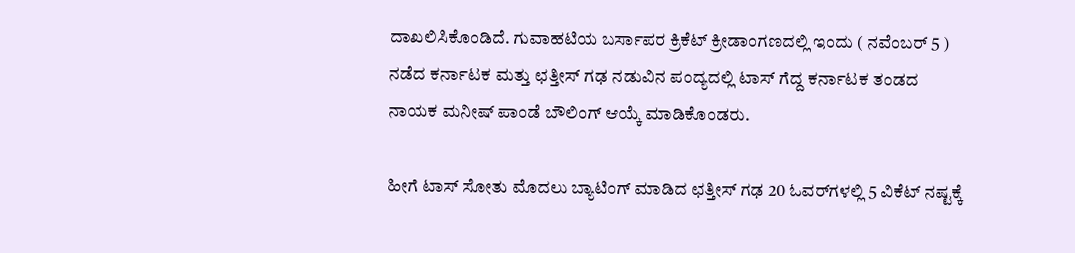ದಾಖಲಿಸಿಕೊಂಡಿದೆ. ಗುವಾಹಟಿಯ ಬರ್ಸಾಪರ ಕ್ರಿಕೆಟ್ ಕ್ರೀಡಾಂಗಣದಲ್ಲಿ ಇಂದು ( ನವೆಂಬರ್‌ 5 ) ನಡೆದ ಕರ್ನಾಟಕ ಮತ್ತು ಛತ್ತೀಸ್ ಗಢ ನಡುವಿನ ಪಂದ್ಯದಲ್ಲಿ ಟಾಸ್ ಗೆದ್ದ ಕರ್ನಾಟಕ ತಂಡದ ನಾಯಕ ಮನೀಷ್ ಪಾಂಡೆ ಬೌಲಿಂಗ್ ಆಯ್ಕೆ ಮಾಡಿಕೊಂಡರು.

ಹೀಗೆ ಟಾಸ್ ಸೋತು ಮೊದಲು ಬ್ಯಾಟಿಂಗ್ ಮಾಡಿದ ಛತ್ತೀಸ್ ಗಢ 20 ಓವರ್‌ಗಳಲ್ಲಿ 5 ವಿಕೆಟ್ ನಷ್ಟಕ್ಕೆ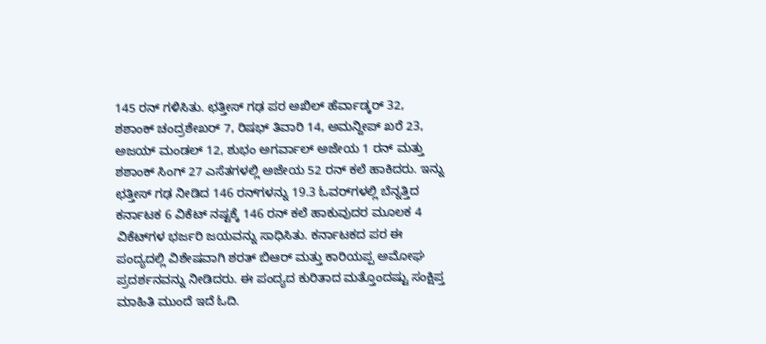145 ರನ್ ಗಳಿಸಿತು. ಛತ್ತೀಸ್ ಗಢ ಪರ ಅಖಿಲ್ ಹೆರ್ವಾಡ್ಕರ್ 32, ಶಶಾಂಕ್ ಚಂದ್ರಶೇಖರ್ 7, ರಿಷಭ್ ತಿವಾರಿ 14, ಅಮನ್ದೀಪ್ ಖರೆ 23, ಅಜಯ್ ಮಂಡಲ್ 12, ಶುಭಂ ಅಗರ್ವಾಲ್ ಅಜೇಯ 1 ರನ್ ಮತ್ತು ಶಶಾಂಕ್ ಸಿಂಗ್ 27 ಎಸೆತಗಳಲ್ಲಿ ಅಜೇಯ 52 ರನ್ ಕಲೆ ಹಾಕಿದರು. ಇನ್ನು ಛತ್ತೀಸ್ ಗಢ ನೀಡಿದ 146 ರನ್‌ಗಳನ್ನು 19.3 ಓವರ್‌ಗಳಲ್ಲಿ ಬೆನ್ನತ್ತಿದ ಕರ್ನಾಟಕ 6 ವಿಕೆಟ್ ನಷ್ಟಕ್ಕೆ 146 ರನ್ ಕಲೆ ಹಾಕುವುದರ ಮೂಲಕ 4 ವಿಕೆಟ್‍ಗಳ ಭರ್ಜರಿ ಜಯವನ್ನು ಸಾಧಿಸಿತು. ಕರ್ನಾಟಕದ ಪರ ಈ ಪಂದ್ಯದಲ್ಲಿ ವಿಶೇಷವಾಗಿ ಶರತ್ ಬಿಆರ್ ಮತ್ತು ಕಾರಿಯಪ್ಪ ಅಮೋಘ ಪ್ರದರ್ಶನವನ್ನು ನೀಡಿದರು. ಈ ಪಂದ್ಯದ ಕುರಿತಾದ ಮತ್ತೊಂದಷ್ಟು ಸಂಕ್ಷಿಪ್ತ ಮಾಹಿತಿ ಮುಂದೆ ಇದೆ ಓದಿ.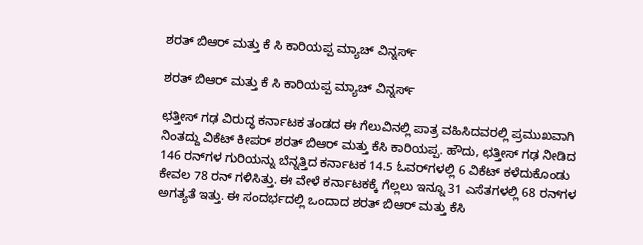ಶರತ್ ಬಿಆರ್ ಮತ್ತು ಕೆ ಸಿ ಕಾರಿಯಪ್ಪ ಮ್ಯಾಚ್ ವಿನ್ನರ್ಸ್

ಶರತ್ ಬಿಆರ್ ಮತ್ತು ಕೆ ಸಿ ಕಾರಿಯಪ್ಪ ಮ್ಯಾಚ್ ವಿನ್ನರ್ಸ್

ಛತ್ತೀಸ್ ಗಢ ವಿರುದ್ಧ ಕರ್ನಾಟಕ ತಂಡದ ಈ ಗೆಲುವಿನಲ್ಲಿ ಪಾತ್ರ ವಹಿಸಿದವರಲ್ಲಿ ಪ್ರಮುಖವಾಗಿ ನಿಂತದ್ದು ವಿಕೆಟ್ ಕೀಪರ್ ಶರತ್ ಬಿಆರ್ ಮತ್ತು ಕೆಸಿ ಕಾರಿಯಪ್ಪ. ಹೌದು, ಛತ್ತೀಸ್ ಗಢ ನೀಡಿದ 146 ರನ್‌ಗಳ ಗುರಿಯನ್ನು ಬೆನ್ನತ್ತಿದ ಕರ್ನಾಟಕ 14.5 ಓವರ್‌ಗಳಲ್ಲಿ 6 ವಿಕೆಟ್ ಕಳೆದುಕೊಂಡು ಕೇವಲ 78 ರನ್ ಗಳಿಸಿತ್ತು. ಈ ವೇಳೆ ಕರ್ನಾಟಕಕ್ಕೆ ಗೆಲ್ಲಲು ಇನ್ನೂ 31 ಎಸೆತಗಳಲ್ಲಿ 68 ರನ್‌ಗಳ ಅಗತ್ಯತೆ ಇತ್ತು. ಈ ಸಂದರ್ಭದಲ್ಲಿ ಒಂದಾದ ಶರತ್ ಬಿಆರ್ ಮತ್ತು ಕೆಸಿ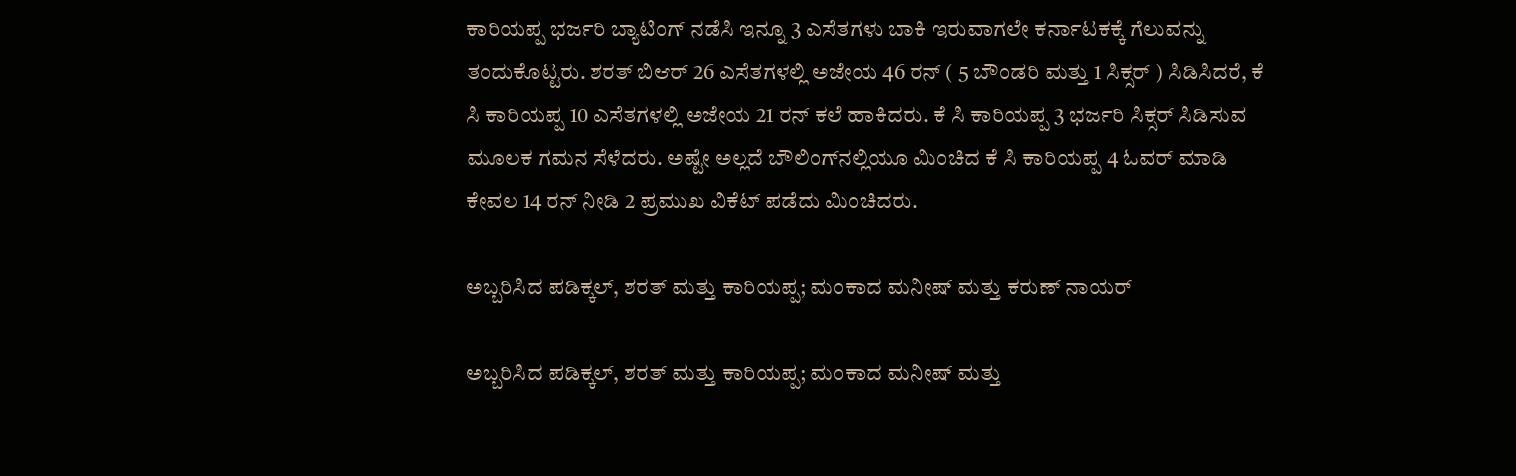ಕಾರಿಯಪ್ಪ ಭರ್ಜರಿ ಬ್ಯಾಟಿಂಗ್ ನಡೆಸಿ ಇನ್ನೂ 3 ಎಸೆತಗಳು ಬಾಕಿ ಇರುವಾಗಲೇ ಕರ್ನಾಟಕಕ್ಕೆ ಗೆಲುವನ್ನು ತಂದುಕೊಟ್ಟರು. ಶರತ್ ಬಿಆರ್ 26 ಎಸೆತಗಳಲ್ಲಿ ಅಜೇಯ 46 ರನ್ ( 5 ಬೌಂಡರಿ ಮತ್ತು 1 ಸಿಕ್ಸರ್ ) ಸಿಡಿಸಿದರೆ, ಕೆ ಸಿ ಕಾರಿಯಪ್ಪ 10 ಎಸೆತಗಳಲ್ಲಿ ಅಜೇಯ 21 ರನ್ ಕಲೆ ಹಾಕಿದರು. ಕೆ ಸಿ ಕಾರಿಯಪ್ಪ 3 ಭರ್ಜರಿ ಸಿಕ್ಸರ್ ಸಿಡಿಸುವ ಮೂಲಕ ಗಮನ ಸೆಳೆದರು. ಅಷ್ಟೇ ಅಲ್ಲದೆ ಬೌಲಿಂಗ್‌ನಲ್ಲಿಯೂ ಮಿಂಚಿದ ಕೆ ಸಿ ಕಾರಿಯಪ್ಪ 4 ಓವರ್ ಮಾಡಿ ಕೇವಲ 14 ರನ್ ನೀಡಿ 2 ಪ್ರಮುಖ ವಿಕೆಟ್ ಪಡೆದು ಮಿಂಚಿದರು.

ಅಬ್ಬರಿಸಿದ ಪಡಿಕ್ಕಲ್, ಶರತ್ ಮತ್ತು ಕಾರಿಯಪ್ಪ; ಮಂಕಾದ ಮನೀಷ್ ಮತ್ತು ಕರುಣ್ ನಾಯರ್

ಅಬ್ಬರಿಸಿದ ಪಡಿಕ್ಕಲ್, ಶರತ್ ಮತ್ತು ಕಾರಿಯಪ್ಪ; ಮಂಕಾದ ಮನೀಷ್ ಮತ್ತು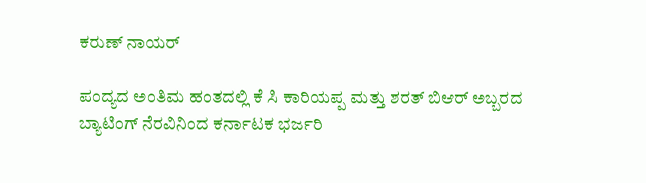ಕರುಣ್ ನಾಯರ್

ಪಂದ್ಯದ ಅಂತಿಮ ಹಂತದಲ್ಲಿ ಕೆ ಸಿ ಕಾರಿಯಪ್ಪ ಮತ್ತು ಶರತ್ ಬಿಆರ್ ಅಬ್ಬರದ ಬ್ಯಾಟಿಂಗ್ ನೆರವಿನಿಂದ ಕರ್ನಾಟಕ ಭರ್ಜರಿ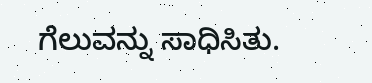ಗೆಲುವನ್ನು ಸಾಧಿಸಿತು.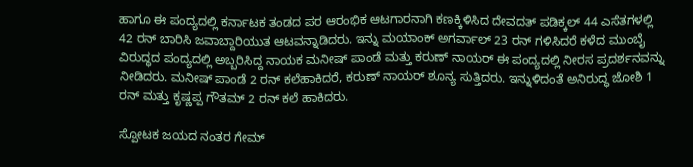ಹಾಗೂ ಈ ಪಂದ್ಯದಲ್ಲಿ ಕರ್ನಾಟಕ ತಂಡದ ಪರ ಆರಂಭಿಕ ಆಟಗಾರನಾಗಿ ಕಣಕ್ಕಿಳಿಸಿದ ದೇವದತ್ ಪಡಿಕ್ಕಲ್ 44 ಎಸೆತಗಳಲ್ಲಿ 42 ರನ್ ಬಾರಿಸಿ ಜವಾಬ್ದಾರಿಯುತ ಆಟವನ್ನಾಡಿದರು. ಇನ್ನು ಮಯಾಂಕ್ ಅಗರ್ವಾಲ್ 23 ರನ್ ಗಳಿಸಿದರೆ ಕಳೆದ ಮುಂಬೈ ವಿರುದ್ಧದ ಪಂದ್ಯದಲ್ಲಿ ಅಬ್ಬರಿಸಿದ್ದ ನಾಯಕ ಮನೀಷ್ ಪಾಂಡೆ ಮತ್ತು ಕರುಣ್ ನಾಯರ್ ಈ ಪಂದ್ಯದಲ್ಲಿ ನೀರಸ ಪ್ರದರ್ಶನವನ್ನು ನೀಡಿದರು. ಮನೀಷ್ ಪಾಂಡೆ 2 ರನ್ ಕಲೆಹಾಕಿದರೆ, ಕರುಣ್ ನಾಯರ್ ಶೂನ್ಯ ಸುತ್ತಿದರು. ಇನ್ನುಳಿದಂತೆ ಅನಿರುದ್ಧ ಜೋಶಿ 1 ರನ್ ಮತ್ತು ಕೃಷ್ಣಪ್ಪ ಗೌತಮ್ 2 ರನ್ ಕಲೆ ಹಾಕಿದರು.

ಸ್ಪೋಟಕ ಜಯದ ನಂತರ ಗೇಮ್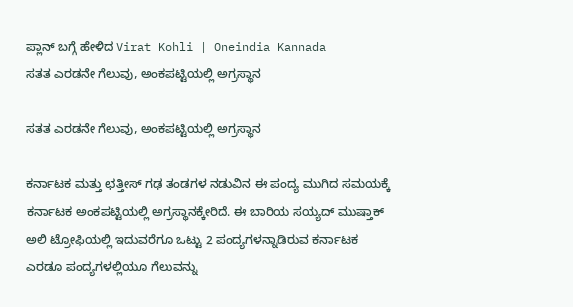ಪ್ಲಾನ್ ಬಗ್ಗೆ ಹೇಳಿದ Virat Kohli | Oneindia Kannada
ಸತತ ಎರಡನೇ ಗೆಲುವು, ಅಂಕಪಟ್ಟಿಯಲ್ಲಿ ಅಗ್ರಸ್ಥಾನ

ಸತತ ಎರಡನೇ ಗೆಲುವು, ಅಂಕಪಟ್ಟಿಯಲ್ಲಿ ಅಗ್ರಸ್ಥಾನ

ಕರ್ನಾಟಕ ಮತ್ತು ಛತ್ತೀಸ್ ಗಢ ತಂಡಗಳ ನಡುವಿನ ಈ ಪಂದ್ಯ ಮುಗಿದ ಸಮಯಕ್ಕೆ ಕರ್ನಾಟಕ ಅಂಕಪಟ್ಟಿಯಲ್ಲಿ ಅಗ್ರಸ್ಥಾನಕ್ಕೇರಿದೆ. ಈ ಬಾರಿಯ ಸಯ್ಯದ್ ಮುಷ್ತಾಕ್ ಅಲಿ ಟ್ರೋಫಿಯಲ್ಲಿ ಇದುವರೆಗೂ ಒಟ್ಟು 2 ಪಂದ್ಯಗಳನ್ನಾಡಿರುವ ಕರ್ನಾಟಕ ಎರಡೂ ಪಂದ್ಯಗಳಲ್ಲಿಯೂ ಗೆಲುವನ್ನು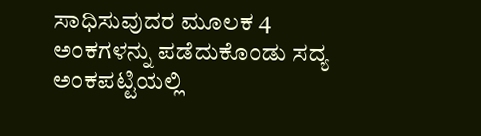ಸಾಧಿಸುವುದರ ಮೂಲಕ 4 ಅಂಕಗಳನ್ನು ಪಡೆದುಕೊಂಡು ಸದ್ಯ ಅಂಕಪಟ್ಟಿಯಲ್ಲಿ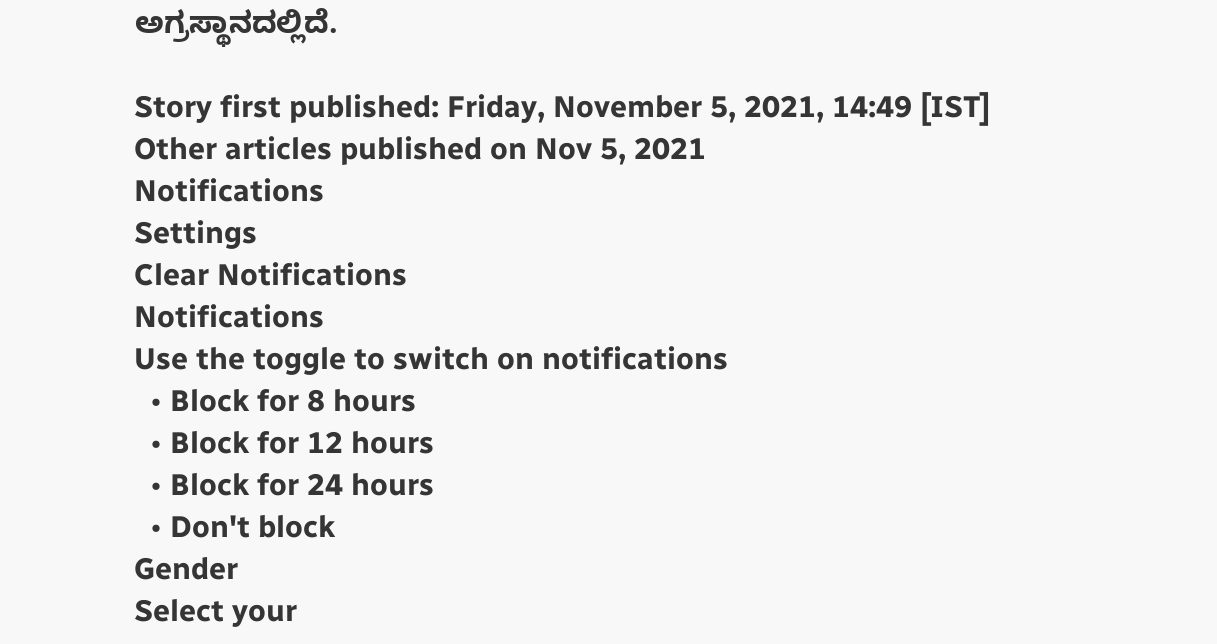ಅಗ್ರಸ್ಥಾನದಲ್ಲಿದೆ.

Story first published: Friday, November 5, 2021, 14:49 [IST]
Other articles published on Nov 5, 2021
Notifications
Settings
Clear Notifications
Notifications
Use the toggle to switch on notifications
  • Block for 8 hours
  • Block for 12 hours
  • Block for 24 hours
  • Don't block
Gender
Select your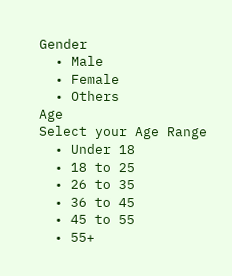Gender
  • Male
  • Female
  • Others
Age
Select your Age Range
  • Under 18
  • 18 to 25
  • 26 to 35
  • 36 to 45
  • 45 to 55
  • 55+